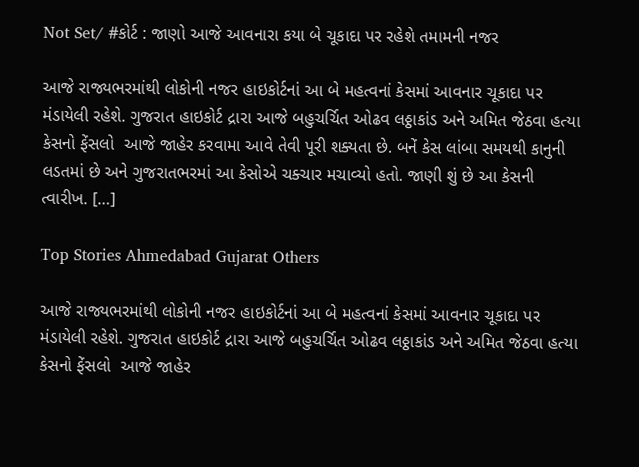Not Set/ #કોર્ટ : જાણો આજે આવનારા કયા બે ચૂકાદા પર રહેશે તમામની નજર

આજે રાજ્યભરમાંથી લોકોની નજર હાઇકોર્ટનાં આ બે મહત્વનાં કેસમાં આવનાર ચૂકાદા પર મંડાયેલી રહેશે. ગુજરાત હાઇકોર્ટ દ્રારા આજે બહુચર્ચિત ઓઢવ લઠ્ઠાકાંડ અને અમિત જેઠવા હત્યા કેસનો ફેંસલો  આજે જાહેર કરવામા આવે તેવી પૂરી શક્યતા છે. બનેં કેસ લાંબા સમયથી કાનુની લડતમાં છે અને ગુજરાતભરમાં આ કેસોએ ચક્ચાર મચાવ્યો હતો. જાણી શું છે આ કેસની ત્વારીખ. […]

Top Stories Ahmedabad Gujarat Others

આજે રાજ્યભરમાંથી લોકોની નજર હાઇકોર્ટનાં આ બે મહત્વનાં કેસમાં આવનાર ચૂકાદા પર મંડાયેલી રહેશે. ગુજરાત હાઇકોર્ટ દ્રારા આજે બહુચર્ચિત ઓઢવ લઠ્ઠાકાંડ અને અમિત જેઠવા હત્યા કેસનો ફેંસલો  આજે જાહેર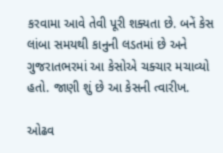કરવામા આવે તેવી પૂરી શક્યતા છે. બનેં કેસ લાંબા સમયથી કાનુની લડતમાં છે અને ગુજરાતભરમાં આ કેસોએ ચક્ચાર મચાવ્યો હતો. જાણી શું છે આ કેસની ત્વારીખ.

ઓઢવ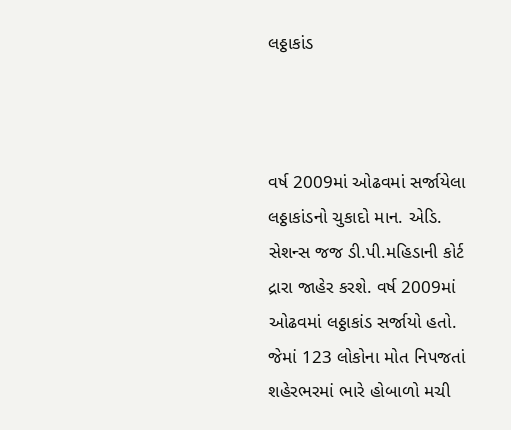લઠ્ઠાકાંડ



વર્ષ 2009માં ઓઢવમાં સર્જાયેલા લઠ્ઠાકાંડનો ચુકાદો માન. એડિ. સેશન્સ જજ ડી.પી.મહિડાની કોર્ટ દ્રારા જાહેર કરશે. વર્ષ 2009માં ઓઢવમાં લઠ્ઠાકાંડ સર્જાયો હતો. જેમાં 123 લોકોના મોત નિપજતાં શહેરભરમાં ભારે હોબાળો મચી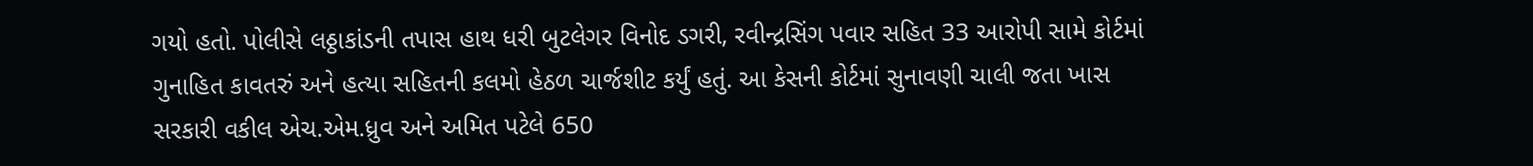ગયો હતો. પોલીસે લઠ્ઠાકાંડની તપાસ હાથ ધરી બુટલેગર વિનોદ ડગરી, રવીન્દ્રસિંગ પવાર સહિત 33 આરોપી સામે કોર્ટમાં ગુનાહિત કાવતરું અને હત્યા સહિતની કલમો હેઠળ ચાર્જશીટ કર્યું હતું. આ કેસની કોર્ટમાં સુનાવણી ચાલી જતા ખાસ સરકારી વકીલ એચ.એમ.ધ્રુવ અને અમિત પટેલે 650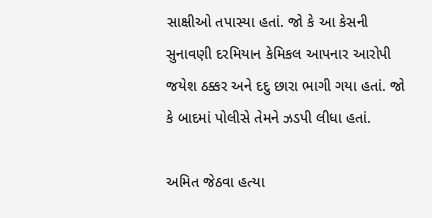સાક્ષીઓ તપાસ્યા હતાં. જો કે આ કેસની સુનાવણી દરમિયાન કેમિકલ આપનાર આરોપી જયેશ ઠક્કર અને દદુ છારા ભાગી ગયા હતાં. જો કે બાદમાં પોલીસે તેમને ઝડપી લીધા હતાં.

અમિત જેઠવા હત્યા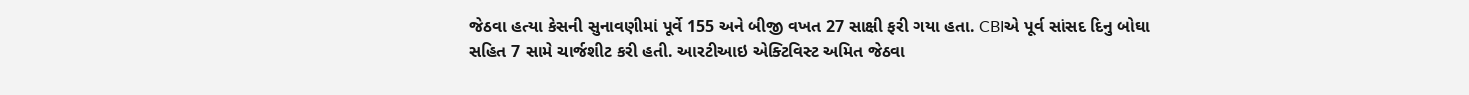જેઠવા હત્યા કેસની સુનાવણીમાં પૂર્વે 155 અને બીજી વખત 27 સાક્ષી ફરી ગયા હતા. CBIએ પૂર્વ સાંસદ દિનુ બોઘા સહિત 7 સામે ચાર્જશીટ કરી હતી. આરટીઆઇ એક્ટિવિસ્ટ અમિત જેઠવા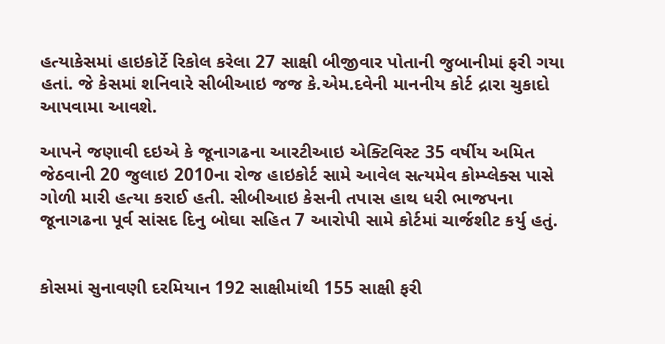હત્યાકેસમાં હાઇકોર્ટે રિકોલ કરેલા 27 સાક્ષી બીજીવાર પોતાની જુબાનીમાં ફરી ગયા હતાં. જે કેસમાં શનિવારે સીબીઆઇ જજ કે.એમ.દવેની માનનીય કોર્ટ દ્રારા ચુકાદો આપવામા આવશે.

આપને જણાવી દઇએ કે જૂનાગઢના આરટીઆઇ એક્ટિવિસ્ટ 35 વર્ષીય અમિત જેઠવાની 20 જુલાઇ 2010ના રોજ હાઇકોર્ટ સામે આવેલ સત્યમેવ કોમ્પ્લેક્સ પાસે ગોળી મારી હત્યા કરાઈ હતી. સીબીઆઇ કેસની તપાસ હાથ ધરી ભાજપના જૂનાગઢના પૂર્વ સાંસદ દિનુ બોઘા સહિત 7 આરોપી સામે કોર્ટમાં ચાર્જશીટ કર્યુ હતું.


કોસમાં સુનાવણી દરમિયાન 192 સાક્ષીમાંથી 155 સાક્ષી ફરી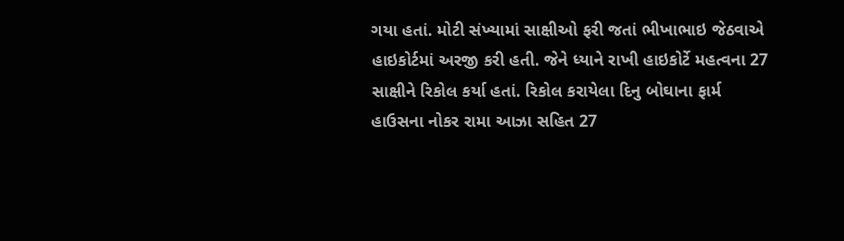ગયા હતાં. મોટી સંખ્યામાં સાક્ષીઓ ફરી જતાં ભીખાભાઇ જેઠવાએ હાઇકોર્ટમાં અરજી કરી હતી. જેને ધ્યાને રાખી હાઇકોર્ટે મહત્વના 27 સાક્ષીને રિકોલ કર્યા હતાં. રિકોલ કરાયેલા દિનુ બોઘાના ફાર્મ હાઉસના નોકર રામા આઝા સહિત 27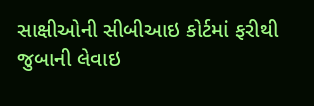સાક્ષીઓની સીબીઆઇ કોર્ટમાં ફરીથી જુબાની લેવાઇ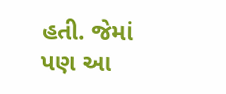હતી. જેમાં પણ આ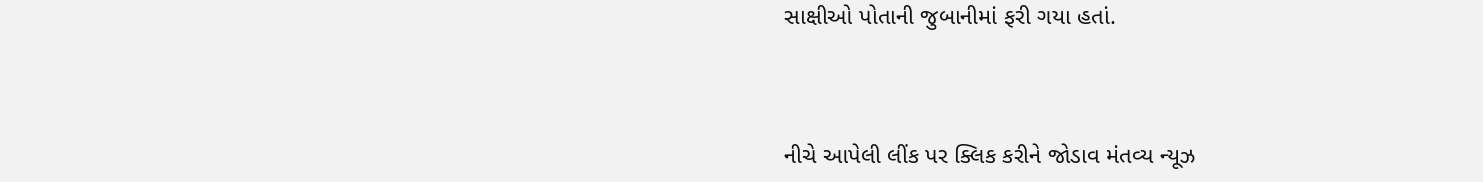સાક્ષીઓ પોતાની જુબાનીમાં ફરી ગયા હતાં.



નીચે આપેલી લીંક પર ક્લિક કરીને જોડાવ મંતવ્ય ન્યૂઝ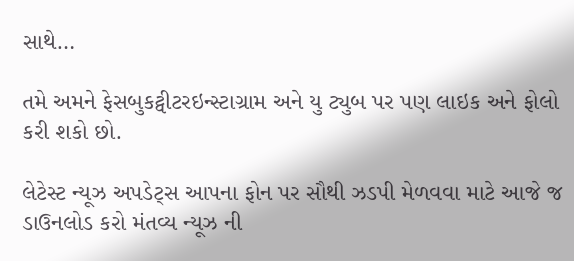સાથે…

તમે અમને ફેસબુકટ્વીટરઇન્સ્ટાગ્રામ અને યુ ટ્યુબ પર પણ લાઇક અને ફોલો કરી શકો છો.

લેટેસ્ટ ન્યૂઝ અપડેટ્સ આપના ફોન પર સૌથી ઝડપી મેળવવા માટે આજે જ ડાઉનલોડ કરો મંતવ્ય ન્યૂઝ ની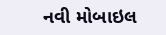નવી મોબાઇલ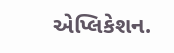એપ્લિકેશન.